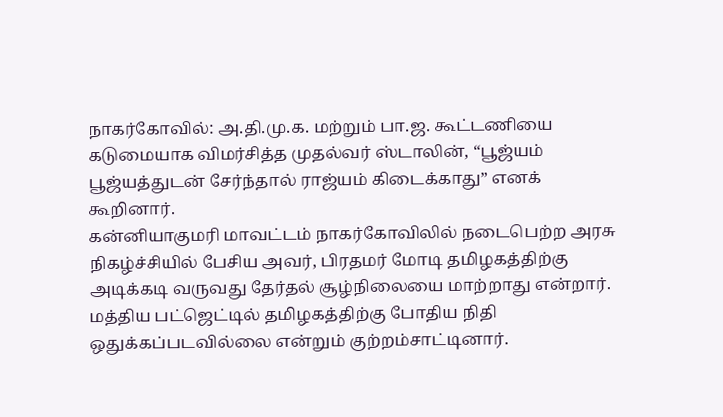நாகர்கோவில்: அ.தி.மு.க. மற்றும் பா.ஜ. கூட்டணியை கடுமையாக விமர்சித்த முதல்வர் ஸ்டாலின், “பூஜ்யம் பூஜ்யத்துடன் சேர்ந்தால் ராஜ்யம் கிடைக்காது” எனக் கூறினார்.
கன்னியாகுமரி மாவட்டம் நாகர்கோவிலில் நடைபெற்ற அரசு நிகழ்ச்சியில் பேசிய அவர், பிரதமர் மோடி தமிழகத்திற்கு அடிக்கடி வருவது தேர்தல் சூழ்நிலையை மாற்றாது என்றார். மத்திய பட்ஜெட்டில் தமிழகத்திற்கு போதிய நிதி ஒதுக்கப்படவில்லை என்றும் குற்றம்சாட்டினார்.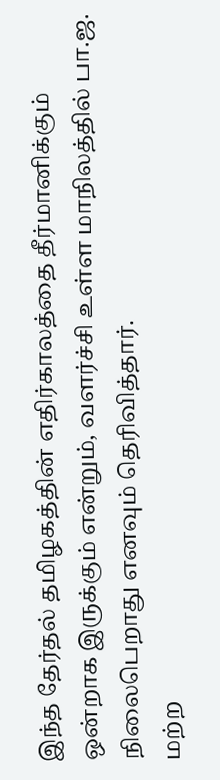இந்த தேர்தல் தமிழகத்தின் எதிர்காலத்தை தீர்மானிக்கும் ஒன்றாக இருக்கும் என்றும், வளர்ச்சி உள்ள மாநிலத்தில் பா.ஜ. நிலைபெறாது எனவும் தெரிவித்தார்.
மற்ற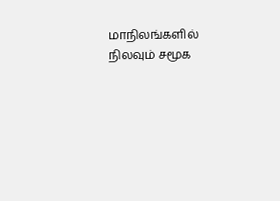மாநிலங்களில் நிலவும் சமூக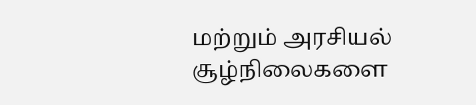மற்றும் அரசியல் சூழ்நிலைகளை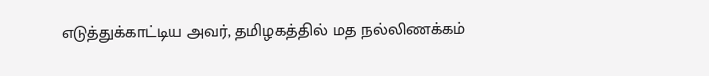எடுத்துக்காட்டிய அவர், தமிழகத்தில் மத நல்லிணக்கம்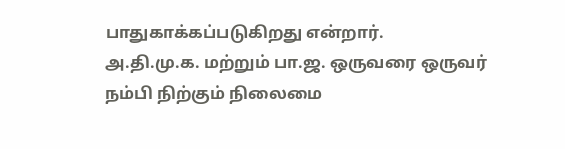பாதுகாக்கப்படுகிறது என்றார்.
அ.தி.மு.க. மற்றும் பா.ஜ. ஒருவரை ஒருவர் நம்பி நிற்கும் நிலைமை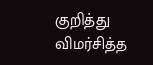குறித்து விமர்சித்த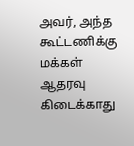அவர், அந்த கூட்டணிக்கு மக்கள் ஆதரவு கிடைக்காது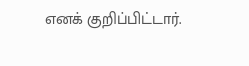எனக் குறிப்பிட்டார்.